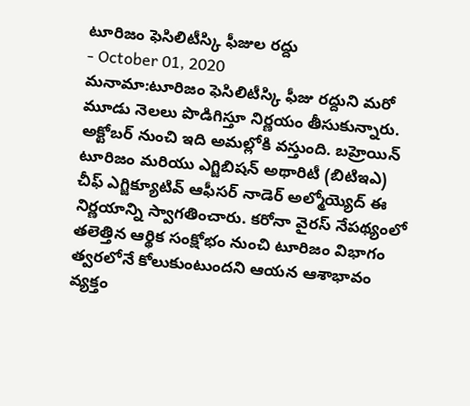టూరిజం ఫెసిలిటీస్కి ఫీజుల రద్దు
- October 01, 2020
మనామా:టూరిజం ఫెసిలిటీస్కి ఫీజు రద్దుని మరో మూడు నెలలు పొడిగిస్తూ నిర్ణయం తీసుకున్నారు. అక్టోబర్ నుంచి ఇది అమల్లోకి వస్తుంది. బహ్రెయిన్ టూరిజం మరియు ఎగ్జిబిషన్ అథారిటీ (బిటిఇఎ) చీఫ్ ఎగ్జిక్యూటివ్ ఆఫీసర్ నాడెర్ అల్మోయ్యెద్ ఈ నిర్ణయాన్ని స్వాగతించారు. కరోనా వైరస్ నేపథ్యంలో తలెత్తిన ఆర్థిక సంక్షోభం నుంచి టూరిజం విభాగం త్వరలోనే కోలుకుంటుందని ఆయన ఆశాభావం వ్యక్తం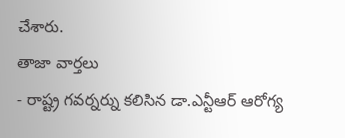చేశారు.
తాజా వార్తలు
- రాష్ట్ర గవర్నర్ను కలిసిన డా.ఎన్టీఆర్ ఆరోగ్య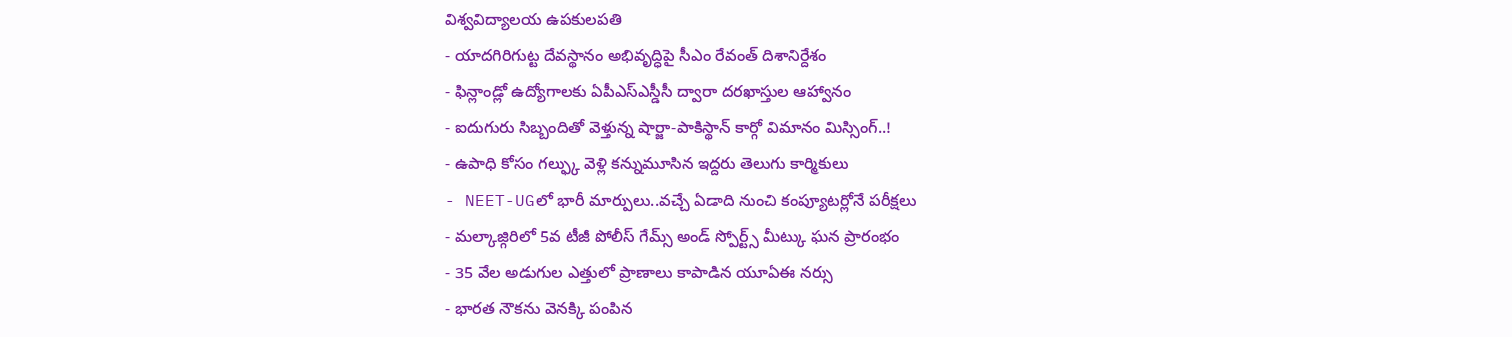విశ్వవిద్యాలయ ఉపకులపతి
- యాదగిరిగుట్ట దేవస్థానం అభివృద్ధిపై సీఎం రేవంత్ దిశానిర్దేశం
- ఫిన్లాండ్లో ఉద్యోగాలకు ఏపీఎస్ఎస్డీసీ ద్వారా దరఖాస్తుల ఆహ్వానం
- ఐదుగురు సిబ్బందితో వెళ్తున్న షార్జా-పాకిస్థాన్ కార్గో విమానం మిస్సింగ్..!
- ఉపాధి కోసం గల్ఫ్కు వెళ్లి కన్నుమూసిన ఇద్దరు తెలుగు కార్మికులు
- NEET-UGలో భారీ మార్పులు..వచ్చే ఏడాది నుంచి కంప్యూటర్లోనే పరీక్షలు
- మల్కాజ్గిరిలో 5వ టీజీ పోలీస్ గేమ్స్ అండ్ స్పోర్ట్స్ మీట్కు ఘన ప్రారంభం
- 35 వేల అడుగుల ఎత్తులో ప్రాణాలు కాపాడిన యూఏఈ నర్సు
- భారత నౌకను వెనక్కి పంపిన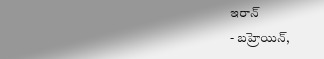ఇరాన్
- బహ్రెయిన్,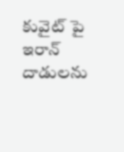కువైట్ పై ఇరాన్ దాడులను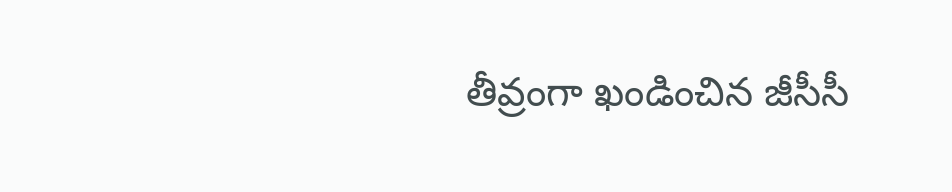తీవ్రంగా ఖండించిన జీసీసీ